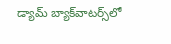డ్యామ్ బ్యాక్‌వాటర్స్‌లో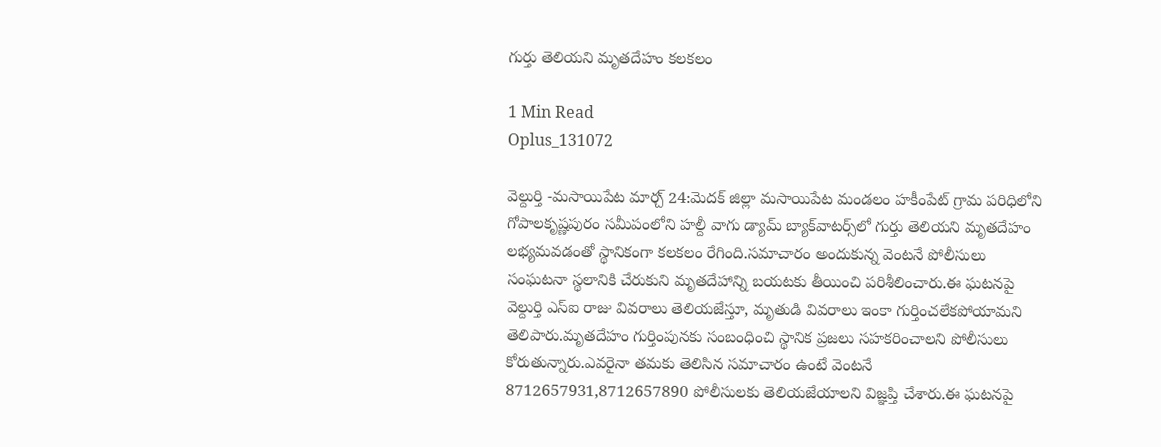గుర్తు తెలియని మృతదేహం కలకలం

1 Min Read
Oplus_131072

వెల్దుర్తి -మసాయిపేట మార్చ్ 24:మెదక్ జిల్లా మసాయిపేట మండలం హకీంపేట్ గ్రామ పరిధిలోని గోపాలకృష్ణపురం సమీపంలోని హల్దీ వాగు డ్యామ్ బ్యాక్‌వాటర్స్‌లో గుర్తు తెలియని మృతదేహం లభ్యమవడంతో స్థానికంగా కలకలం రేగింది.సమాచారం అందుకున్న వెంటనే పోలీసులు సంఘటనా స్థలానికి చేరుకుని మృతదేహాన్ని బయటకు తీయించి పరిశీలించారు.ఈ ఘటనపై వెల్దుర్తి ఎస్ఐ రాజు వివరాలు తెలియజేస్తూ, మృతుడి వివరాలు ఇంకా గుర్తించలేకపోయామని తెలిపారు.మృతదేహం గుర్తింపునకు సంబంధించి స్థానిక ప్రజలు సహకరించాలని పోలీసులు కోరుతున్నారు.ఎవరైనా తమకు తెలిసిన సమాచారం ఉంటే వెంటనే 8712657931,8712657890 పోలీసులకు తెలియజేయాలని విజ్ఞప్తి చేశారు.ఈ ఘటనపై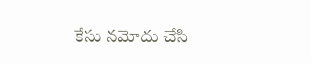కేసు నమోదు చేసి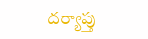దర్యాప్తు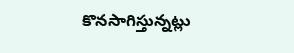కొనసాగిస్తున్నట్లు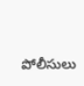పోలీసులు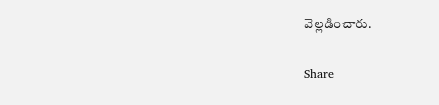వెల్లడించారు.

Share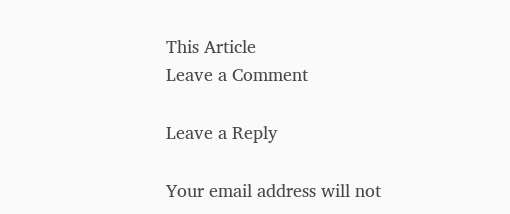This Article
Leave a Comment

Leave a Reply

Your email address will not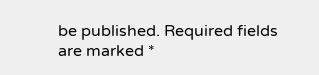be published. Required fields are marked *